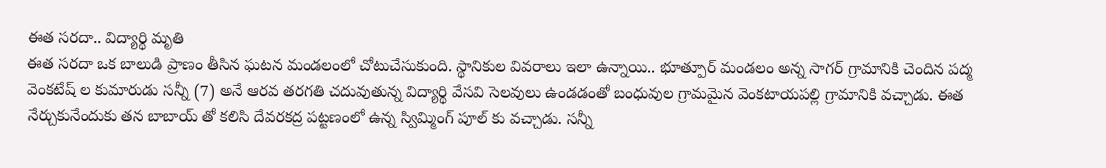ఈత సరదా.. విద్యార్థి మృతి
ఈత సరదా ఒక బాలుడి ప్రాణం తీసిన ఘటన మండలంలో చోటుచేసుకుంది. స్థానికుల వివరాలు ఇలా ఉన్నాయి.. భూత్పూర్ మండలం అన్న సాగర్ గ్రామానికి చెందిన పద్మ వెంకటేష్ ల కుమారుడు సన్నీ (7) అనే ఆరవ తరగతి చదువుతున్న విద్యార్థి వేసవి సెలవులు ఉండడంతో బంధువుల గ్రామమైన వెంకటాయపల్లి గ్రామానికి వచ్చాడు. ఈత నేర్చుకునేందుకు తన బాబాయ్ తో కలిసి దేవరకద్ర పట్టణంలో ఉన్న స్విమ్మింగ్ పూల్ కు వచ్చాడు. సన్నీ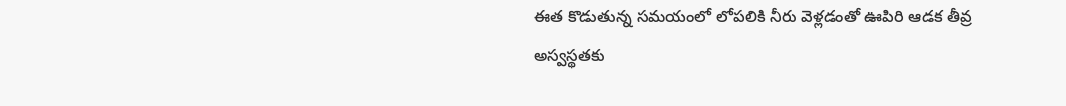ఈత కొడుతున్న సమయంలో లోపలికి నీరు వెళ్లడంతో ఊపిరి ఆడక తీవ్ర అస్వస్థతకు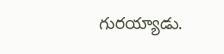గురయ్యాడు.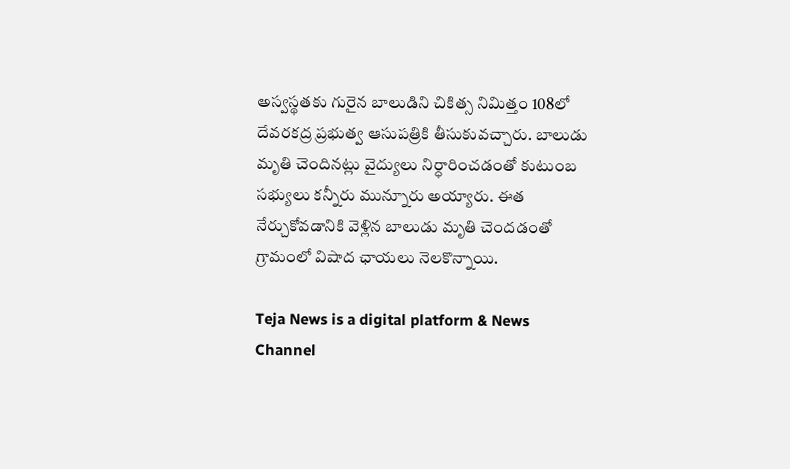అస్వస్థతకు గురైన బాలుడిని చికిత్స నిమిత్తం 108లో దేవరకద్ర ప్రభుత్వ ఆసుపత్రికి తీసుకువచ్చారు. బాలుడు మృతి చెందినట్లు వైద్యులు నిర్ధారించడంతో కుటుంబ సభ్యులు కన్నీరు మున్నూరు అయ్యారు. ఈత నేర్చుకోవడానికి వెళ్లిన బాలుడు మృతి చెందడంతో గ్రామంలో విషాద ఛాయలు నెలకొన్నాయి.

Teja News is a digital platform & News Channel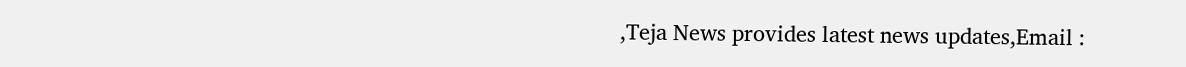,Teja News provides latest news updates,Email :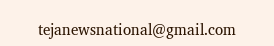tejanewsnational@gmail.com